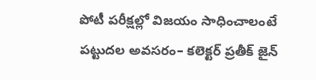పోటీ పరీక్షల్లో విజయం సాధించాలంటే పట్టుదల అవసరం– కలెక్టర్ ప్రతీక్ జైన్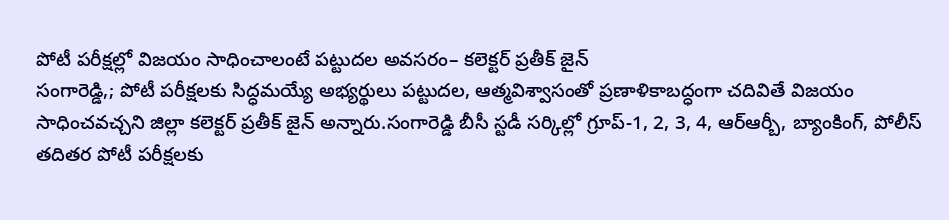పోటీ పరీక్షల్లో విజయం సాధించాలంటే పట్టుదల అవసరం– కలెక్టర్ ప్రతీక్ జైన్
సంగారెడ్డి,; పోటీ పరీక్షలకు సిద్ధమయ్యే అభ్యర్థులు పట్టుదల, ఆత్మవిశ్వాసంతో ప్రణాళికాబద్ధంగా చదివితే విజయం సాధించవచ్చని జిల్లా కలెక్టర్ ప్రతీక్ జైన్ అన్నారు.సంగారెడ్డి బీసీ స్టడీ సర్కిల్లో గ్రూప్-1, 2, 3, 4, ఆర్ఆర్బీ, బ్యాంకింగ్, పోలీస్ తదితర పోటీ పరీక్షలకు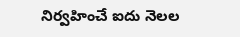నిర్వహించే ఐదు నెలల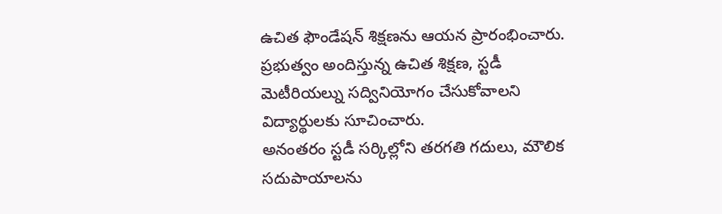ఉచిత ఫౌండేషన్ శిక్షణను ఆయన ప్రారంభించారు. ప్రభుత్వం అందిస్తున్న ఉచిత శిక్షణ, స్టడీ మెటీరియల్ను సద్వినియోగం చేసుకోవాలని విద్యార్థులకు సూచించారు.
అనంతరం స్టడీ సర్కిల్లోని తరగతి గదులు, మౌలిక సదుపాయాలను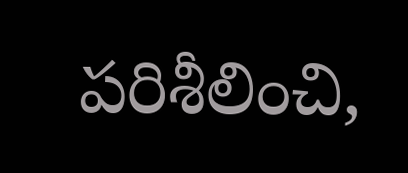పరిశీలించి,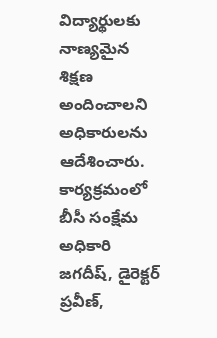విద్యార్థులకు నాణ్యమైన శిక్షణ అందించాలని అధికారులను ఆదేశించారు. కార్యక్రమంలో బీసీ సంక్షేమ అధికారి జగదీష్, డైరెక్టర్ ప్రవీణ్,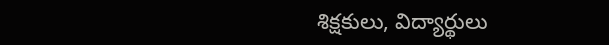శిక్షకులు, విద్యార్థులు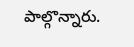పాల్గొన్నారు.